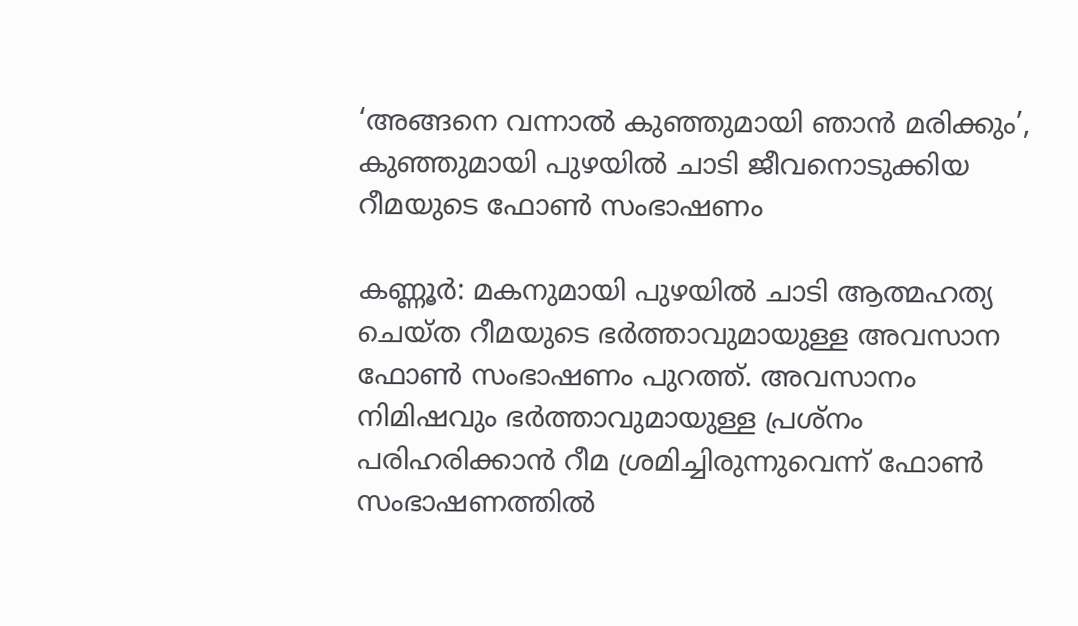‘അങ്ങനെ വന്നാൽ കുഞ്ഞുമായി ഞാൻ മരിക്കും’, കുഞ്ഞുമായി പുഴയിൽ ചാടി ജീവനൊടുക്കിയ റീമയുടെ ഫോൺ സംഭാഷണം

കണ്ണൂര്‍: മകനുമായി പുഴയില്‍ ചാടി ആത്മഹത്യ ചെയ്ത റീമയുടെ ഭര്‍ത്താവുമായുള്ള അവസാന ഫോണ്‍ സംഭാഷണം പുറത്ത്. അവസാനം നിമിഷവും ഭര്‍ത്താവുമായുള്ള പ്രശ്‌നം പരിഹരിക്കാന്‍ റീമ ശ്രമിച്ചിരുന്നുവെന്ന് ഫോണ്‍ സംഭാഷണത്തില്‍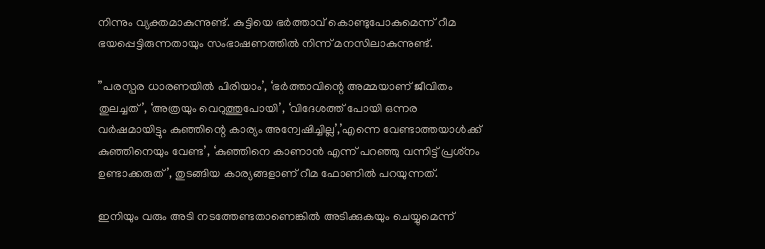നിന്നും വ്യക്തമാകുന്നുണ്ട്. കുട്ടിയെ ഭര്‍ത്താവ് കൊണ്ടുപോകുമെന്ന് റീമ ഭയപ്പെട്ടിരുന്നതായും സംഭാഷണത്തില്‍ നിന്ന് മനസിലാകുന്നുണ്ട്.

”പരസ്പര ധാരണയില്‍ പിരിയാം’, ‘ഭര്‍ത്താവിന്റെ അമ്മയാണ് ജീവിതം തുലച്ചത്’, ‘അത്രയും വെറുത്തുപോയി’, ‘വിദേശത്ത് പോയി ഒന്നര വര്‍ഷമായിട്ടും കുഞ്ഞിന്റെ കാര്യം അന്വേഷിച്ചില്ല’,’എന്നെ വേണ്ടാത്തയാള്‍ക്ക് കുഞ്ഞിനെയും വേണ്ട’, ‘കുഞ്ഞിനെ കാണാന്‍ എന്ന് പറഞ്ഞു വന്നിട്ട് പ്രശ്‌നം ഉണ്ടാക്കരുത്’, തുടങ്ങിയ കാര്യങ്ങളാണ് റീമ ഫോണില്‍ പറയുന്നത്.

ഇനിയും വരും അടി നടത്തേണ്ടതാണെങ്കില്‍ അടിക്കുകയും ചെയ്യുമെന്ന്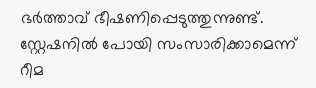ഭര്‍ത്താവ് ഭീഷണിപ്പെടുത്തുന്നുണ്ട്. സ്റ്റേഷനില്‍ പോയി സംസാരിക്കാമെന്ന് റീമ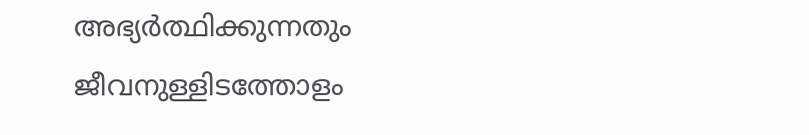അഭ്യര്‍ത്ഥിക്കുന്നതും ജീവനുള്ളിടത്തോളം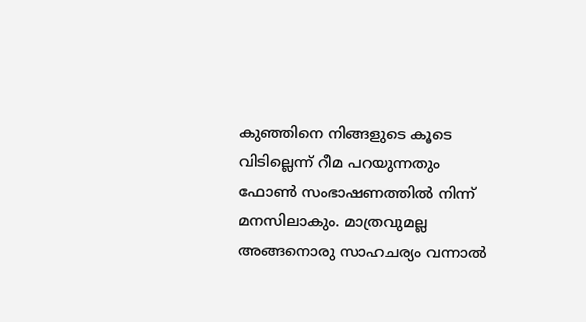കുഞ്ഞിനെ നിങ്ങളുടെ കൂടെ വിടില്ലെന്ന് റീമ പറയുന്നതും ഫോണ്‍ സംഭാഷണത്തില്‍ നിന്ന് മനസിലാകും. മാത്രവുമല്ല അങ്ങനൊരു സാഹചര്യം വന്നാല്‍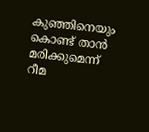കുഞ്ഞിനെയും കൊണ്ട് താന്‍ മരിക്കുമെന്ന് റീമ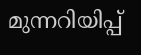മുന്നറിയിപ്പ്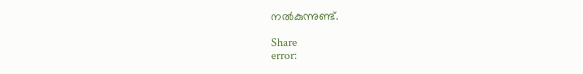നല്‍കുന്നുണ്ട്.

Share
error: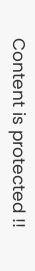Content is protected !!